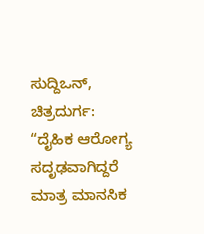ಸುದ್ದಿಒನ್, ಚಿತ್ರದುರ್ಗ: “ದೈಹಿಕ ಆರೋಗ್ಯ ಸದೃಢವಾಗಿದ್ದರೆ ಮಾತ್ರ ಮಾನಸಿಕ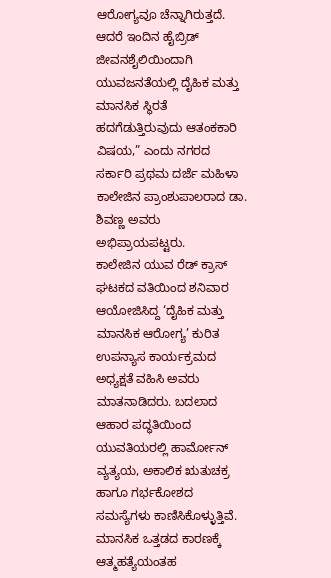ಆರೋಗ್ಯವೂ ಚೆನ್ನಾಗಿರುತ್ತದೆ. ಆದರೆ ಇಂದಿನ ಹೈಬ್ರಿಡ್ ಜೀವನಶೈಲಿಯಿಂದಾಗಿ ಯುವಜನತೆಯಲ್ಲಿ ದೈಹಿಕ ಮತ್ತು ಮಾನಸಿಕ ಸ್ಥಿರತೆ ಹದಗೆಡುತ್ತಿರುವುದು ಆತಂಕಕಾರಿ ವಿಷಯ,” ಎಂದು ನಗರದ ಸರ್ಕಾರಿ ಪ್ರಥಮ ದರ್ಜೆ ಮಹಿಳಾ ಕಾಲೇಜಿನ ಪ್ರಾಂಶುಪಾಲರಾದ ಡಾ. ಶಿವಣ್ಣ ಅವರು ಅಭಿಪ್ರಾಯಪಟ್ಟರು.
ಕಾಲೇಜಿನ ಯುವ ರೆಡ್ ಕ್ರಾಸ್ ಘಟಕದ ವತಿಯಿಂದ ಶನಿವಾರ ಆಯೋಜಿಸಿದ್ದ ‘ದೈಹಿಕ ಮತ್ತು ಮಾನಸಿಕ ಆರೋಗ್ಯ’ ಕುರಿತ ಉಪನ್ಯಾಸ ಕಾರ್ಯಕ್ರಮದ ಅಧ್ಯಕ್ಷತೆ ವಹಿಸಿ ಅವರು ಮಾತನಾಡಿದರು. ಬದಲಾದ ಆಹಾರ ಪದ್ಧತಿಯಿಂದ ಯುವತಿಯರಲ್ಲಿ ಹಾರ್ಮೋನ್ ವ್ಯತ್ಯಯ, ಅಕಾಲಿಕ ಋತುಚಕ್ರ ಹಾಗೂ ಗರ್ಭಕೋಶದ ಸಮಸ್ಯೆಗಳು ಕಾಣಿಸಿಕೊಳ್ಳುತ್ತಿವೆ. ಮಾನಸಿಕ ಒತ್ತಡದ ಕಾರಣಕ್ಕೆ ಆತ್ಮಹತ್ಯೆಯಂತಹ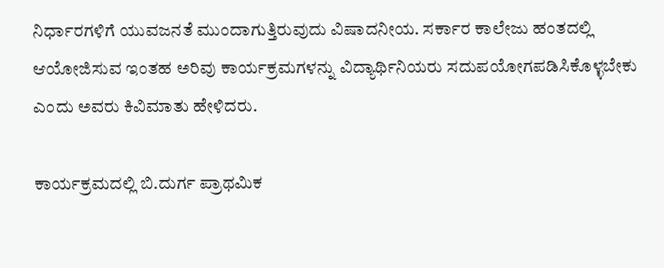ನಿರ್ಧಾರಗಳಿಗೆ ಯುವಜನತೆ ಮುಂದಾಗುತ್ತಿರುವುದು ವಿಷಾದನೀಯ. ಸರ್ಕಾರ ಕಾಲೇಜು ಹಂತದಲ್ಲಿ ಆಯೋಜಿಸುವ ಇಂತಹ ಅರಿವು ಕಾರ್ಯಕ್ರಮಗಳನ್ನು ವಿದ್ಯಾರ್ಥಿನಿಯರು ಸದುಪಯೋಗಪಡಿಸಿಕೊಳ್ಳಬೇಕು ಎಂದು ಅವರು ಕಿವಿಮಾತು ಹೇಳಿದರು.

ಕಾರ್ಯಕ್ರಮದಲ್ಲಿ ಬಿ.ದುರ್ಗ ಪ್ರಾಥಮಿಕ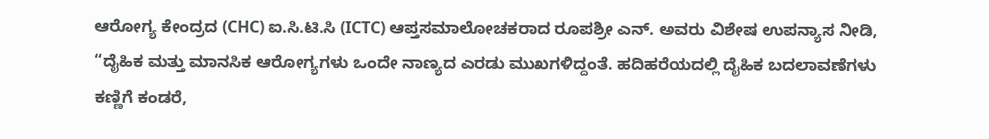ಆರೋಗ್ಯ ಕೇಂದ್ರದ (CHC) ಐ.ಸಿ.ಟಿ.ಸಿ (ICTC) ಆಪ್ತಸಮಾಲೋಚಕರಾದ ರೂಪಶ್ರೀ ಎನ್. ಅವರು ವಿಶೇಷ ಉಪನ್ಯಾಸ ನೀಡಿ, “ದೈಹಿಕ ಮತ್ತು ಮಾನಸಿಕ ಆರೋಗ್ಯಗಳು ಒಂದೇ ನಾಣ್ಯದ ಎರಡು ಮುಖಗಳಿದ್ದಂತೆ. ಹದಿಹರೆಯದಲ್ಲಿ ದೈಹಿಕ ಬದಲಾವಣೆಗಳು ಕಣ್ಣಿಗೆ ಕಂಡರೆ,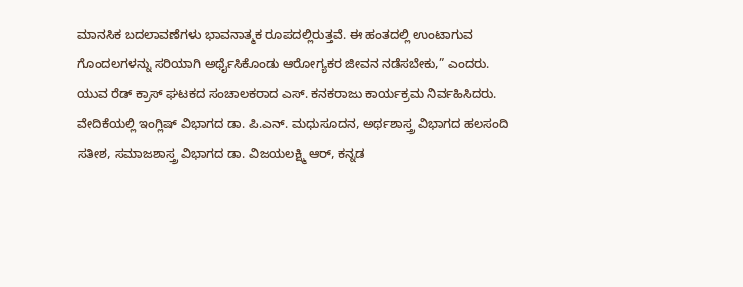ಮಾನಸಿಕ ಬದಲಾವಣೆಗಳು ಭಾವನಾತ್ಮಕ ರೂಪದಲ್ಲಿರುತ್ತವೆ. ಈ ಹಂತದಲ್ಲಿ ಉಂಟಾಗುವ ಗೊಂದಲಗಳನ್ನು ಸರಿಯಾಗಿ ಅರ್ಥೈಸಿಕೊಂಡು ಆರೋಗ್ಯಕರ ಜೀವನ ನಡೆಸಬೇಕು,” ಎಂದರು.
ಯುವ ರೆಡ್ ಕ್ರಾಸ್ ಘಟಕದ ಸಂಚಾಲಕರಾದ ಎಸ್. ಕನಕರಾಜು ಕಾರ್ಯಕ್ರಮ ನಿರ್ವಹಿಸಿದರು. ವೇದಿಕೆಯಲ್ಲಿ ಇಂಗ್ಲಿಷ್ ವಿಭಾಗದ ಡಾ. ಪಿ.ಎನ್. ಮಧುಸೂದನ, ಅರ್ಥಶಾಸ್ತ್ರ ವಿಭಾಗದ ಹಲಸಂದಿ ಸತೀಶ, ಸಮಾಜಶಾಸ್ತ್ರ ವಿಭಾಗದ ಡಾ. ವಿಜಯಲಕ್ಷ್ಮಿ ಆರ್, ಕನ್ನಡ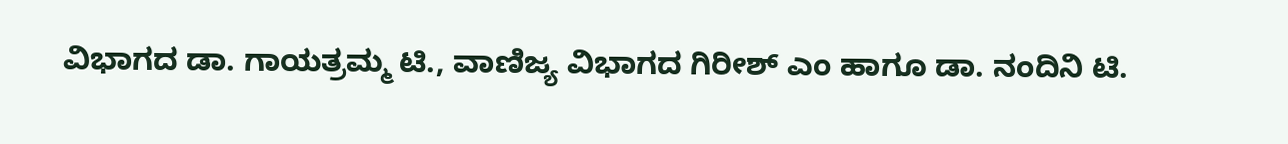ವಿಭಾಗದ ಡಾ. ಗಾಯತ್ರಮ್ಮ ಟಿ., ವಾಣಿಜ್ಯ ವಿಭಾಗದ ಗಿರೀಶ್ ಎಂ ಹಾಗೂ ಡಾ. ನಂದಿನಿ ಟಿ.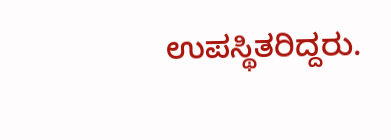ಉಪಸ್ಥಿತರಿದ್ದರು.